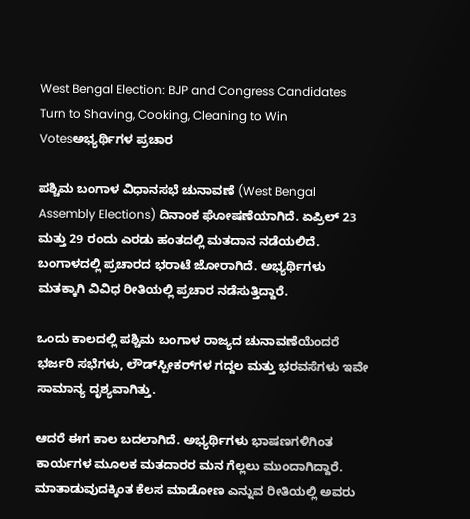West Bengal Election: BJP and Congress Candidates Turn to Shaving, Cooking, Cleaning to Win Votesಅಭ್ಯರ್ಥಿಗಳ ಪ್ರಚಾರ

ಪಶ್ಚಿಮ ಬಂಗಾಳ ವಿಧಾನಸಭೆ ಚುನಾವಣೆ (West Bengal Assembly Elections) ದಿನಾಂಕ ಘೋಷಣೆಯಾಗಿದೆ. ಏಪ್ರಿಲ್‌ 23 ಮತ್ತು 29 ರಂದು ಎರಡು ಹಂತದಲ್ಲಿ ಮತದಾನ ನಡೆಯಲಿದೆ. ಬಂಗಾಳದಲ್ಲಿ ಪ್ರಚಾರದ ಭರಾಟೆ ಜೋರಾಗಿದೆ. ಅಭ್ಯರ್ಥಿಗಳು ಮತಕ್ಕಾಗಿ ವಿವಿಧ ರೀತಿಯಲ್ಲಿ ಪ್ರಚಾರ ನಡೆಸುತ್ತಿದ್ದಾರೆ.

ಒಂದು ಕಾಲದಲ್ಲಿ ಪಶ್ಚಿಮ ಬಂಗಾಳ ರಾಜ್ಯದ ಚುನಾವಣೆಯೆಂದರೆ ಭರ್ಜರಿ ಸಭೆಗಳು, ಲೌಡ್‌ಸ್ಪೀಕರ್‌ಗಳ ಗದ್ದಲ ಮತ್ತು ಭರವಸೆಗಳು ಇವೇ ಸಾಮಾನ್ಯ ದೃಶ್ಯವಾಗಿತ್ತು.

ಆದರೆ ಈಗ ಕಾಲ ಬದಲಾಗಿದೆ. ಅಭ್ಯರ್ಥಿಗಳು ಭಾಷಣಗಳಿಗಿಂತ ಕಾರ್ಯಗಳ ಮೂಲಕ ಮತದಾರರ ಮನ ಗೆಲ್ಲಲು ಮುಂದಾಗಿದ್ದಾರೆ. ಮಾತಾಡುವುದಕ್ಕಿಂತ ಕೆಲಸ ಮಾಡೋಣ ಎನ್ನುವ ರೀತಿಯಲ್ಲಿ ಅವರು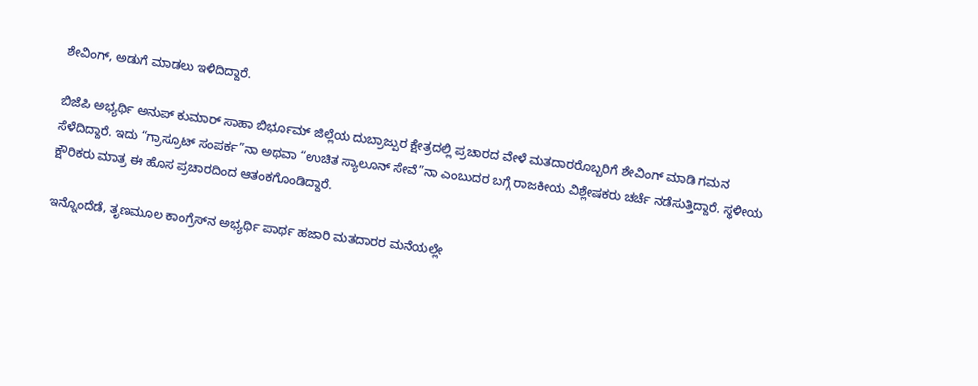ಶೇವಿಂಗ್‌, ಅಡುಗೆ ಮಾಡಲು ಇಳಿದಿದ್ದಾರೆ.

ಬಿಜೆಪಿ ಅಭ್ಯರ್ಥಿ ಅನುಪ್‌ ಕುಮಾರ್‌ ಸಾಹಾ ಬಿರ್ಭೂಮ್ ಜಿಲ್ಲೆಯ ದುಬ್ರಾಜ್ಪುರ ಕ್ಷೇತ್ರದಲ್ಲಿ ಪ್ರಚಾರದ ವೇಳೆ ಮತದಾರರೊಬ್ಬರಿಗೆ ಶೇವಿಂಗ್‌ ಮಾಡಿ ಗಮನ ಸೆಳೆದಿದ್ದಾರೆ. ಇದು “ಗ್ರಾಸ್ರೂಟ್ ಸಂಪರ್ಕ”ನಾ ಅಥವಾ “ಉಚಿತ ಸ್ಯಾಲೂನ್ ಸೇವೆ”ನಾ ಎಂಬುದರ ಬಗ್ಗೆ ರಾಜಕೀಯ ವಿಶ್ಲೇಷಕರು ಚರ್ಚೆ ನಡೆಸುತ್ತಿದ್ದಾರೆ. ಸ್ಥಳೀಯ ಕ್ಷೌರಿಕರು ಮಾತ್ರ ಈ ಹೊಸ ಪ್ರಚಾರದಿಂದ ಆತಂಕಗೊಂಡಿದ್ದಾರೆ.

ಇನ್ನೊಂದೆಡೆ, ತೃಣಮೂಲ ಕಾಂಗ್ರೆಸ್‌ನ ಅಭ್ಯರ್ಥಿ ಪಾರ್ಥ ಹಜಾರಿ ಮತದಾರರ ಮನೆಯಲ್ಲೇ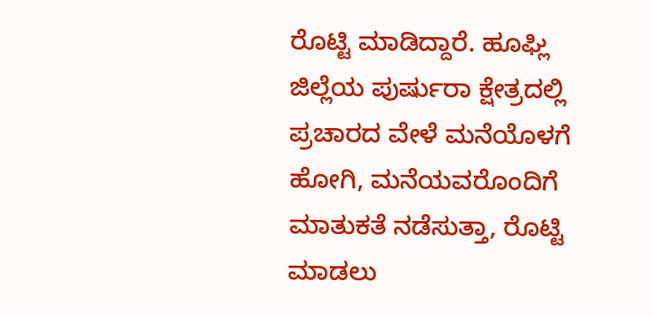ರೊಟ್ಟಿ ಮಾಡಿದ್ದಾರೆ. ಹೂಘ್ಲಿ ಜಿಲ್ಲೆಯ ಪುರ್ಷುರಾ ಕ್ಷೇತ್ರದಲ್ಲಿ ಪ್ರಚಾರದ ವೇಳೆ ಮನೆಯೊಳಗೆ ಹೋಗಿ, ಮನೆಯವರೊಂದಿಗೆ ಮಾತುಕತೆ ನಡೆಸುತ್ತಾ, ರೊಟ್ಟಿ ಮಾಡಲು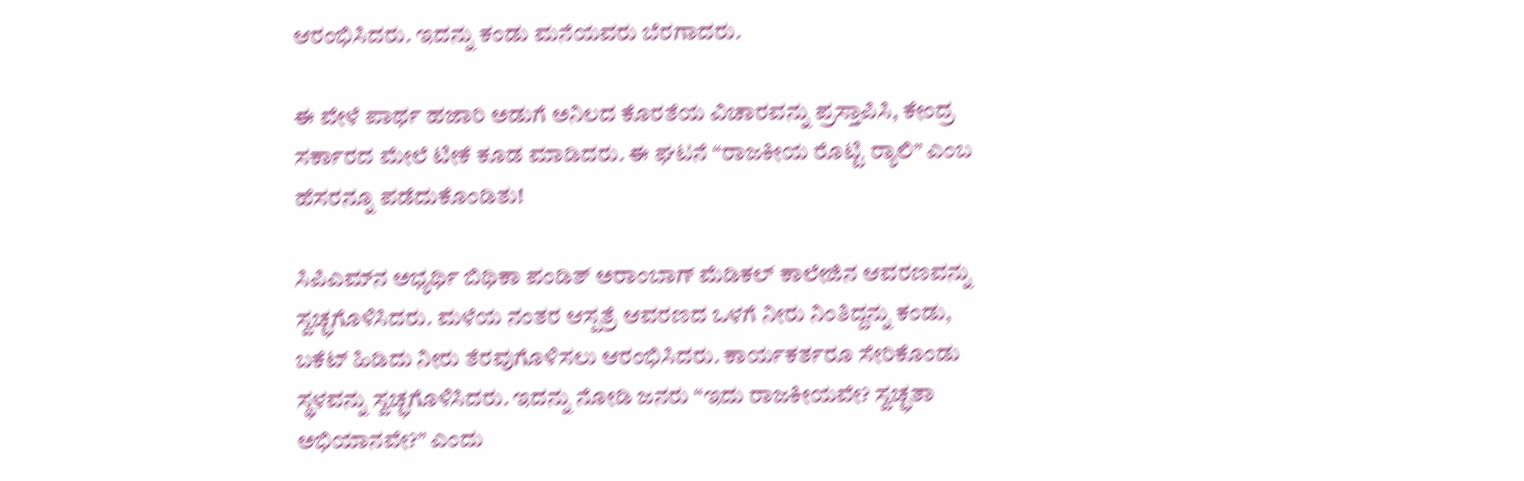ಆರಂಭಿಸಿದರು. ಇದನ್ನು ಕಂಡು ಮನೆಯವರು ಬೆರಗಾದರು.

ಈ ವೇಳೆ ಪಾರ್ಥ ಹಜಾರಿ ಅಡುಗೆ ಅನಿಲದ ಕೊರತೆಯ ವಿಚಾರವನ್ನು ಪ್ರಸ್ತಾಪಿಸಿ, ಕೇಂದ್ರ ಸರ್ಕಾರದ ಮೇಲೆ ಟೀಕೆ ಕೂಡ ಮಾಡಿದರು. ಈ ಘಟನೆ “ರಾಜಕೀಯ ರೊಟ್ಟಿ ರ‍್ಯಾಲಿ” ಎಂಬ ಹೆಸರನ್ನೂ ಪಡೆದುಕೊಂಡಿತು!

ಸಿಪಿಎಮ್‌ನ ಅಭ್ಯರ್ಥಿ ಬಿಥಿಕಾ ಪಂಡಿತ್ ಅರಾಂಬಾಗ್ ಮೆಡಿಕಲ್ ಕಾಲೇಜಿನ ಆವರಣವನ್ನು ಸ್ವಚ್ಛಗೊಳಿಸಿದರು. ಮಳೆಯ ನಂತರ ಆಸ್ಪತ್ರೆ ಆವರಣದ ಒಳಗೆ ನೀರು ನಿಂತಿದ್ದನ್ನು ಕಂಡು, ಬಕೆಟ್ ಹಿಡಿದು ನೀರು ತೆರವುಗೊಳಿಸಲು ಆರಂಭಿಸಿದರು. ಕಾರ್ಯಕರ್ತರೂ ಸೇರಿಕೊಂಡು ಸ್ಥಳವನ್ನು ಸ್ವಚ್ಛಗೊಳಿಸಿದರು. ಇದನ್ನು ನೋಡಿ ಜನರು “ಇದು ರಾಜಕೀಯವೇ? ಸ್ವಚ್ಛತಾ ಅಭಿಯಾನವೇ?” ಎಂದು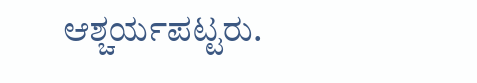ಆಶ್ಚರ್ಯಪಟ್ಟರು.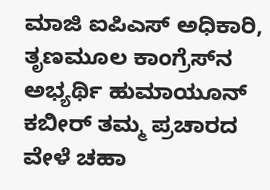ಮಾಜಿ ಐಪಿಎಸ್‌ ಅಧಿಕಾರಿ, ತೃಣಮೂಲ ಕಾಂಗ್ರೆಸ್‌ನ ಅಭ್ಯರ್ಥಿ ಹುಮಾಯೂನ್ ಕಬೀರ್ ತಮ್ಮ ಪ್ರಚಾರದ ವೇಳೆ ಚಹಾ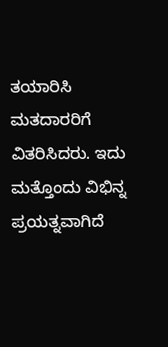ತಯಾರಿಸಿ ಮತದಾರರಿಗೆ ವಿತರಿಸಿದರು. ಇದು ಮತ್ತೊಂದು ವಿಭಿನ್ನ ಪ್ರಯತ್ನವಾಗಿದೆ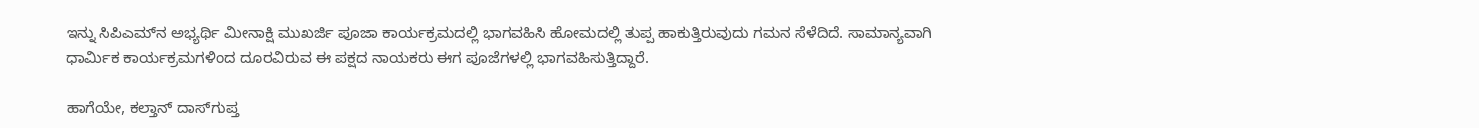ಇನ್ನು ಸಿಪಿಎಮ್‌ನ ಅಭ್ಯರ್ಥಿ ಮೀನಾಕ್ಷಿ ಮುಖರ್ಜಿ ಪೂಜಾ ಕಾರ್ಯಕ್ರಮದಲ್ಲಿ ಭಾಗವಹಿಸಿ ಹೋಮದಲ್ಲಿ ತುಪ್ಪ ಹಾಕುತ್ತಿರುವುದು ಗಮನ ಸೆಳೆದಿದೆ. ಸಾಮಾನ್ಯವಾಗಿ ಧಾರ್ಮಿಕ ಕಾರ್ಯಕ್ರಮಗಳಿಂದ ದೂರವಿರುವ ಈ ಪಕ್ಷದ ನಾಯಕರು ಈಗ ಪೂಜೆಗಳಲ್ಲಿ ಭಾಗವಹಿಸುತ್ತಿದ್ದಾರೆ.

ಹಾಗೆಯೇ, ಕಲ್ತಾನ್ ದಾಸ್‌ಗುಪ್ತ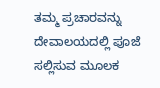ತಮ್ಮ ಪ್ರಚಾರವನ್ನು ದೇವಾಲಯದಲ್ಲಿ ಪೂಜೆ ಸಲ್ಲಿಸುವ ಮೂಲಕ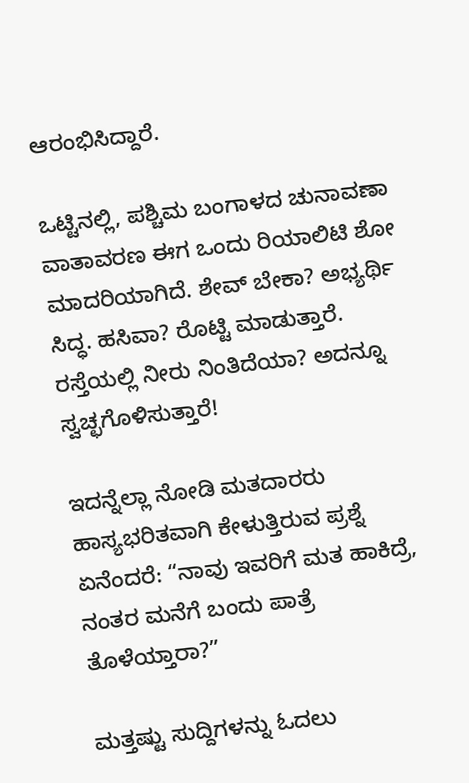ಆರಂಭಿಸಿದ್ದಾರೆ.

ಒಟ್ಟಿನಲ್ಲಿ, ಪಶ್ಚಿಮ ಬಂಗಾಳದ ಚುನಾವಣಾ ವಾತಾವರಣ ಈಗ ಒಂದು ರಿಯಾಲಿಟಿ ಶೋ ಮಾದರಿಯಾಗಿದೆ. ಶೇವ್ ಬೇಕಾ? ಅಭ್ಯರ್ಥಿ ಸಿದ್ಧ. ಹಸಿವಾ? ರೊಟ್ಟಿ ಮಾಡುತ್ತಾರೆ. ರಸ್ತೆಯಲ್ಲಿ ನೀರು ನಿಂತಿದೆಯಾ? ಅದನ್ನೂ ಸ್ವಚ್ಛಗೊಳಿಸುತ್ತಾರೆ!

ಇದನ್ನೆಲ್ಲಾ ನೋಡಿ ಮತದಾರರು ಹಾಸ್ಯಭರಿತವಾಗಿ ಕೇಳುತ್ತಿರುವ ಪ್ರಶ್ನೆ ಏನೆಂದರೆ: “ನಾವು ಇವರಿಗೆ ಮತ ಹಾಕಿದ್ರೆ, ನಂತರ ಮನೆಗೆ ಬಂದು ಪಾತ್ರೆ ತೊಳೆಯ್ತಾರಾ?”

ಮತ್ತಷ್ಟು ಸುದ್ದಿಗಳನ್ನು ಓದಲು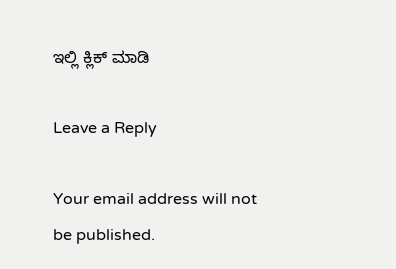ಇಲ್ಲಿ ಕ್ಲಿಕ್ ಮಾಡಿ

Leave a Reply

Your email address will not be published.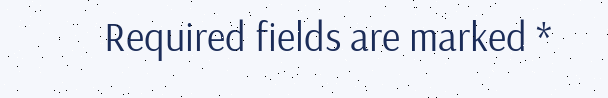Required fields are marked *